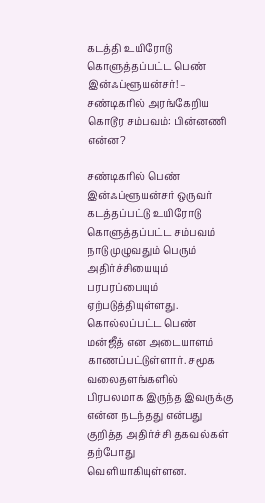கடத்தி உயிரோடு கொளுத்தப்பட்ட பெண் இன்ஃப்ளூயன்சர்! – சண்டிகரில் அரங்கேறிய கொடூர சம்பவம்: பின்னணி என்ன?

சண்டிகரில் பெண் இன்ஃப்ளூயன்சர் ஒருவர் கடத்தப்பட்டு உயிரோடு கொளுத்தப்பட்ட சம்பவம் நாடு முழுவதும் பெரும் அதிர்ச்சியையும் பரபரப்பையும் ஏற்படுத்தியுள்ளது. கொல்லப்பட்ட பெண் மன்ஜீத் என அடையாளம் காணப்பட்டுள்ளார். சமூக வலைதளங்களில் பிரபலமாக இருந்த இவருக்கு என்ன நடந்தது என்பது குறித்த அதிர்ச்சி தகவல்கள் தற்போது வெளியாகியுள்ளன.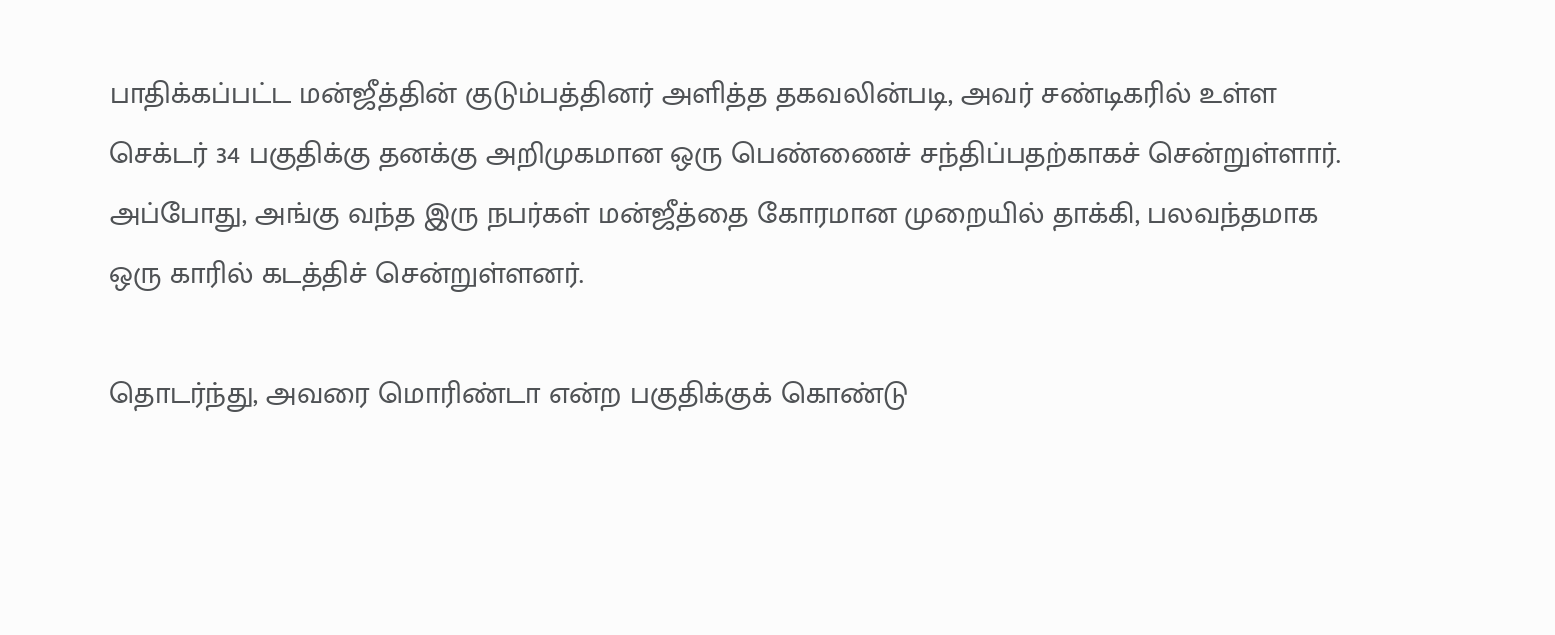பாதிக்கப்பட்ட மன்ஜீத்தின் குடும்பத்தினர் அளித்த தகவலின்படி, அவர் சண்டிகரில் உள்ள செக்டர் 34 பகுதிக்கு தனக்கு அறிமுகமான ஒரு பெண்ணைச் சந்திப்பதற்காகச் சென்றுள்ளார். அப்போது, அங்கு வந்த இரு நபர்கள் மன்ஜீத்தை கோரமான முறையில் தாக்கி, பலவந்தமாக ஒரு காரில் கடத்திச் சென்றுள்ளனர்.

தொடர்ந்து, அவரை மொரிண்டா என்ற பகுதிக்குக் கொண்டு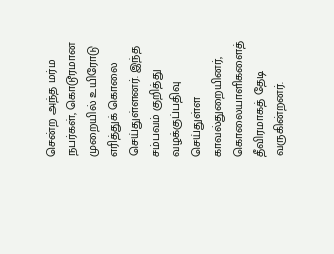சென்ற அந்த மர்ம நபர்கள், கொடூரமான முறையில் உயிரோடு எரித்துக் கொலை செய்துள்ளனர். இந்த சம்பவம் குறித்து வழக்குப்பதிவு செய்துள்ள காவல்துறையினர், கொலையாளிகளைத் தீவிரமாகத் தேடி வருகின்றனர்.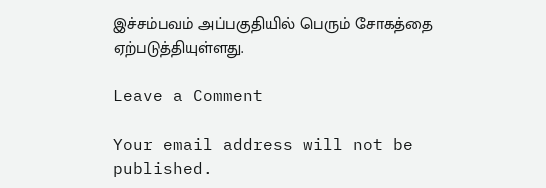இச்சம்பவம் அப்பகுதியில் பெரும் சோகத்தை ஏற்படுத்தியுள்ளது.

Leave a Comment

Your email address will not be published.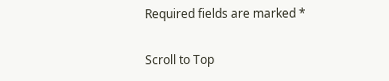Required fields are marked *

Scroll to Top